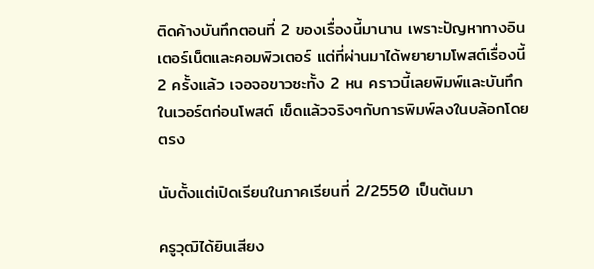ติดค้างบันทึกตอนที่ 2 ของเรื่องนี้มานาน เพราะปัญหาทางอินเตอร์เน็ตและคอมพิวเตอร์ แต่ที่ผ่านมาได้พยายามโพสต์เรื่องนี้ 2 ครั้งแล้ว เจอจอขาวซะทั้ง 2 หน คราวนี้เลยพิมพ์และบันทึกในเวอร์ตก่อนโพสต์ เข็ดแล้วจริงๆกับการพิมพ์ลงในบล้อกโดยตรง

นับตั้งแต่เปิดเรียนในภาคเรียนที่ 2/2550 เป็นต้นมา

ครูวุฒิได้ยินเสียง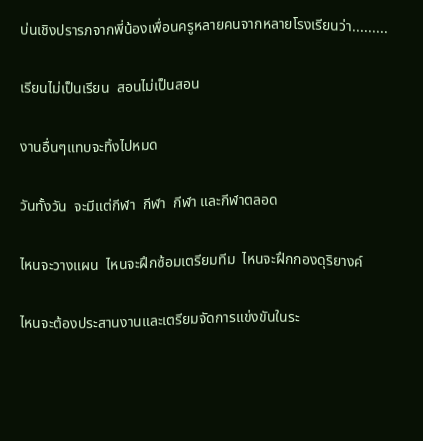บ่นเชิงปรารภจากพี่น้องเพื่อนครูหลายคนจากหลายโรงเรียนว่า.........

เรียนไม่เป็นเรียน  สอนไม่เป็นสอน

งานอื่นๆแทบจะทิ้งไปหมด

วันทั้งวัน  จะมีแต่กีฬา  กีฬา  กีฬา และกีฬาตลอด

ไหนจะวางแผน  ไหนจะฝึกซ้อมเตรียมทีม  ไหนจะฝึกกองดุริยางค์

ไหนจะต้องประสานงานและเตรียมจัดการแข่งขันในระ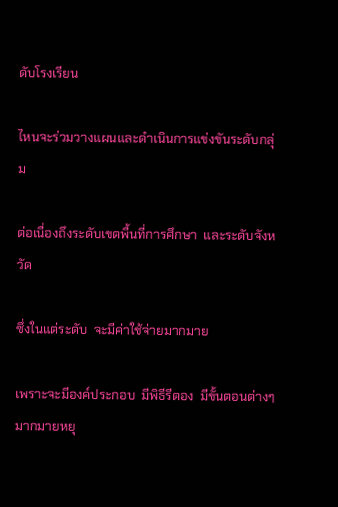ดับโรงเรียน

ไหนจะร่วมวางแผนและดำเนินการแข่งขันระดับกลุ่ม

ต่อเนื่องถึงระดับเขตพื้นที่การศึกษา  และระดับจังหวัด

ซึ่งในแต่ระดับ  จะมีค่าใช้จ่ายมากมาย

เพราะจะมีองค์ประกอบ  มีพิธีรีตอง  มีขั้นตอนต่างๆมากมายหยุ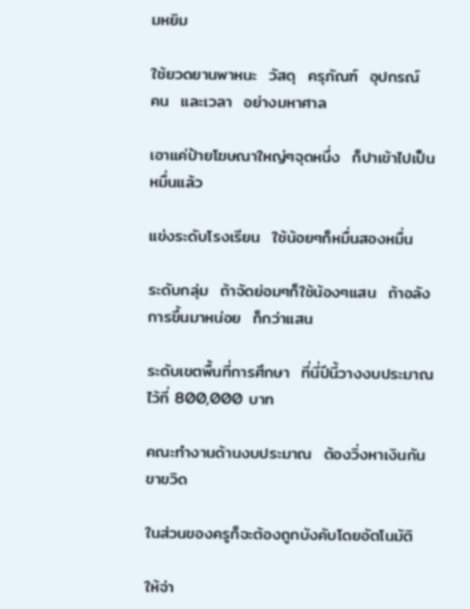มหยิม

ใช้ยวดยานพาหนะ  วัสดุ  ครุภัณฑ์  อุปกรณ์   คน  และเวลา  อย่างมหาศาล

เอาแค่ป้ายโฆษณาใหญ่ๆจุดหนึ่ง  ก็ปาเข้าไปเป็นหมื่นแล้ว

แข่งระดับโรงเรียน  ใช้น้อยๆก็หมื่นสองหมื่น

ระดับกลุ่ม  ถ้าจัดย่อมๆก็ใช้น้องๆแสน  ถ้าอลังการขึ้นมาหน่อย  ก็กว่าแสน

ระดับเขตพื้นที่การศึกษา  ที่นี่ปีนี้วางงบประมาณไว้ที่ 800,000 บาท

คณะทำงานด้านงบประมาณ  ต้องวิ่งหาเงินกันขาขวิด

ในส่วนของครูก็จะต้องถูกบังคับโดยอัตโนมัติ

ให้จ่า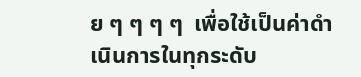ย ๆ ๆ ๆ ๆ  เพื่อใช้เป็นค่าดำเนินการในทุกระดับ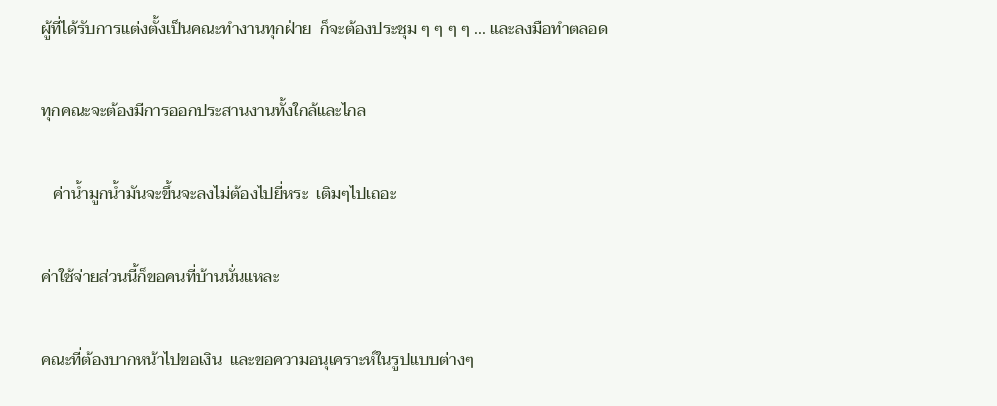ผู้ที่ได้รับการแต่งตั้งเป็นคณะทำงานทุกฝ่าย  ก็จะต้องประชุม ๆ ๆ ๆ ๆ ... และลงมือทำตลอด

ทุกคณะจะต้องมีการออกประสานงานทั้งใกล้และไกล

   ค่าน้ำมูกน้ำมันจะขึ้นจะลงไม่ต้องไปยี่หระ  เติมๆไปเถอะ

ค่าใช้จ่ายส่วนนี้ก็ขอคนที่บ้านนั่นแหละ

คณะที่ต้องบากหน้าไปขอเงิน  และขอความอนุเคราะห์ในรูปแบบต่างๆ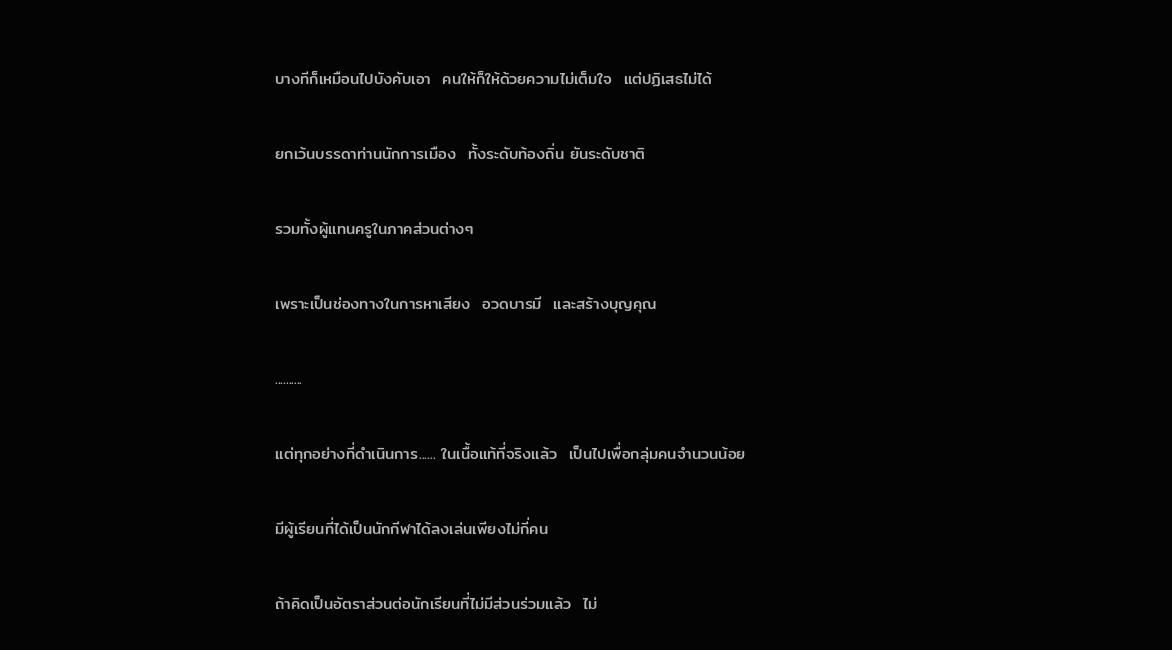บางทีก็เหมือนไปบังคับเอา  คนให้ก็ให้ด้วยความไม่เต็มใจ  แต่ปฏิเสธไม่ได้

ยกเว้นบรรดาท่านนักการเมือง  ทั้งระดับท้องถิ่น ยันระดับชาติ

รวมทั้งผู้แทนครูในภาคส่วนต่างๆ

เพราะเป็นช่องทางในการหาเสียง  อวดบารมี  และสร้างบุญคุณ

..........

แต่ทุกอย่างที่ดำเนินการ...... ในเนื้อแท้ที่จริงแล้ว  เป็นไปเพื่อกลุ่มคนจำนวนน้อย

มีผู้เรียนที่ได้เป็นนักกีฬาได้ลงเล่นเพียงไม่กี่คน

ถ้าคิดเป็นอัตราส่วนต่อนักเรียนที่ไม่มีส่วนร่วมแล้ว  ไม่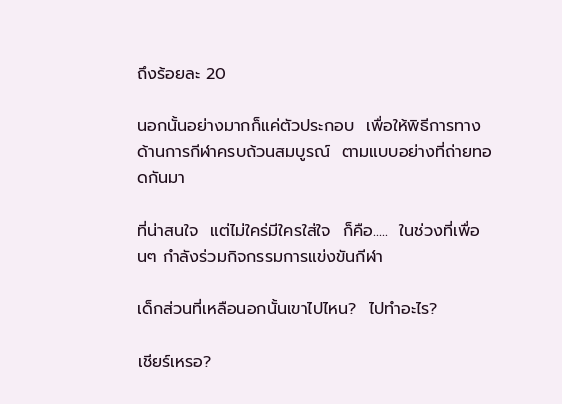ถึงร้อยละ 20

นอกนั้นอย่างมากก็แค่ตัวประกอบ  เพื่อให้พิธีการทางด้านการกีฬาครบถ้วนสมบูรณ์  ตามแบบอย่างที่ถ่ายทอดกันมา

ที่น่าสนใจ  แต่ไม่ใคร่มีใครใส่ใจ  ก็คือ.....  ในช่วงที่เพื่อนๆ กำลังร่วมกิจกรรมการแข่งขันกีฬา

เด็กส่วนที่เหลือนอกนั้นเขาไปไหน?  ไปทำอะไร?

เชียร์เหรอ?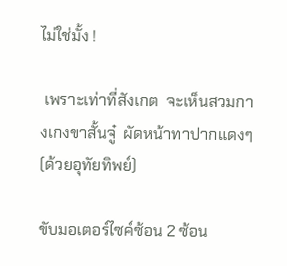ไม่ใช่มั้ง !

 เพราะเท่าที่สังเกต  จะเห็นสวมกางเกงขาสั้นจู๋  ผัดหน้าทาปากแดงๆ(ด้วยอุทัยทิพย์)

ขับมอเตอร์ไซค์ซ้อน 2 ซ้อน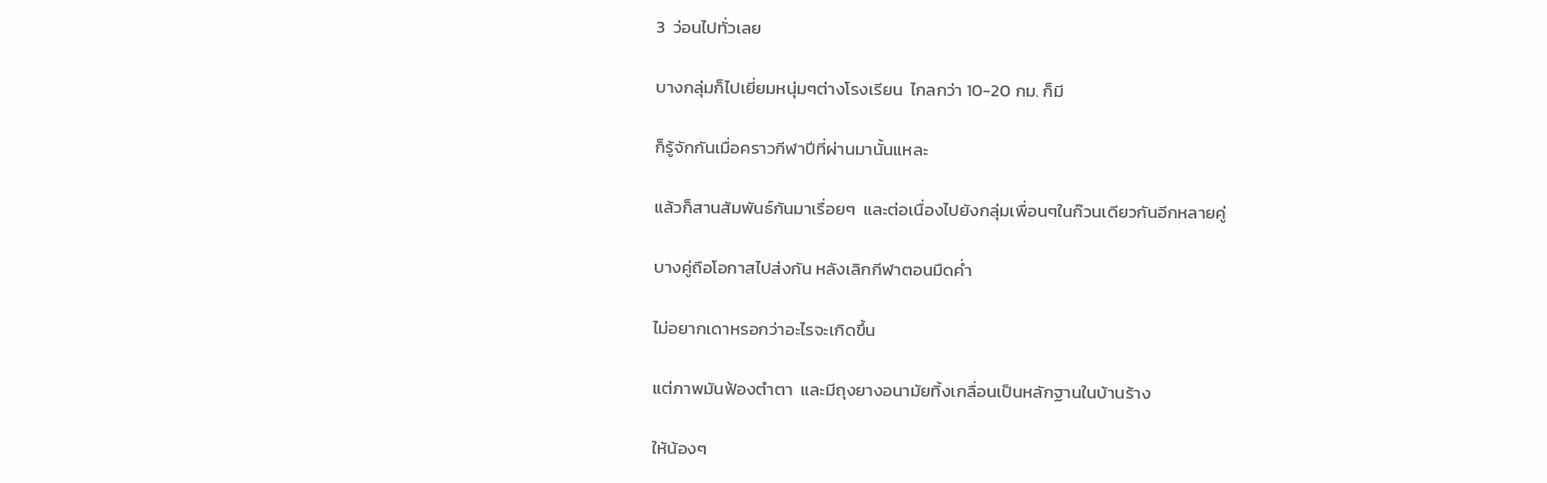3  ว่อนไปทั่วเลย

บางกลุ่มก็ไปเยี่ยมหนุ่มๆต่างโรงเรียน  ไกลกว่า 10-20 กม. ก็มี

ก็รู้จักกันเมื่อคราวกีฬาปีที่ผ่านมานั้นแหละ

แล้วก็สานสัมพันธ์กันมาเรื่อยๆ  และต่อเนื่องไปยังกลุ่มเพื่อนๆในก๊วนเดียวกันอีกหลายคู่

บางคู่ถือโอกาสไปส่งกัน หลังเลิกกีฬาตอนมืดค่ำ

ไม่อยากเดาหรอกว่าอะไรจะเกิดขึ้น

แต่ภาพมันฟ้องตำตา  และมีถุงยางอนามัยทิ้งเกลื่อนเป็นหลักฐานในบ้านร้าง

ให้น้องๆ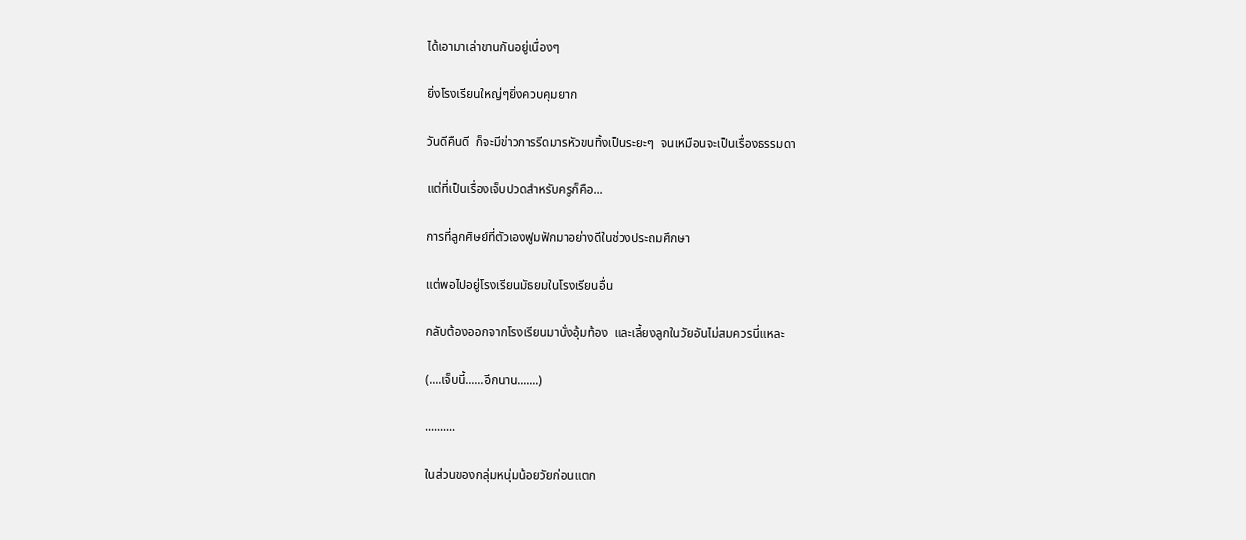ได้เอามาเล่าขานกันอยู่เนื่องๆ

ยิ่งโรงเรียนใหญ่ๆยิ่งควบคุมยาก

วันดีคืนดี  ก็จะมีข่าวการรีดมารหัวขนทิ้งเป็นระยะๆ  จนเหมือนจะเป็นเรื่องธรรมดา

แต่ที่เป็นเรื่องเจ็บปวดสำหรับครูก็คือ...

การที่ลูกศิษย์ที่ตัวเองฟูมฟักมาอย่างดีในช่วงประถมศึกษา

แต่พอไปอยู่โรงเรียนมัธยมในโรงเรียนอื่น

กลับต้องออกจากโรงเรียนมานั่งอุ้มท้อง  และเลี้ยงลูกในวัยอันไม่สมควรนี่แหละ

(....เจ็บนี้......อีกนาน.......)

..........

ในส่วนของกลุ่มหนุ่มน้อยวัยก่อนแตก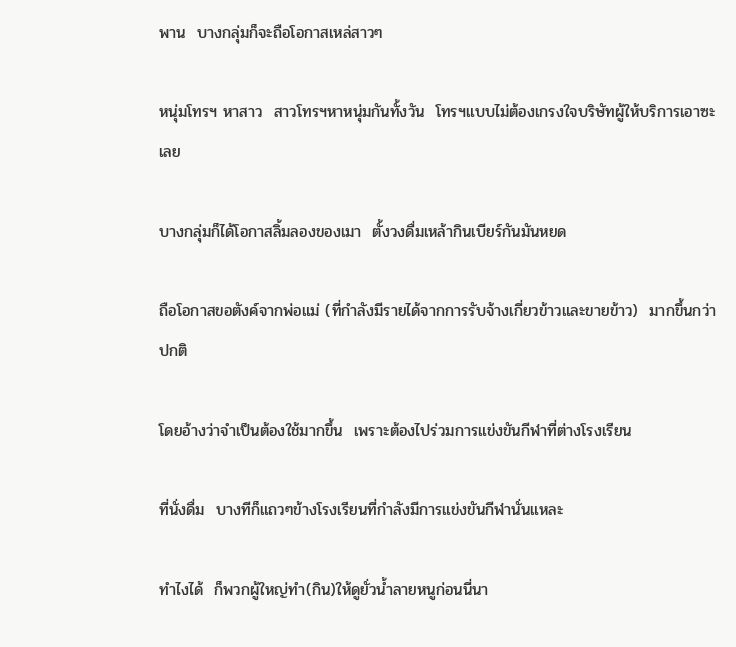พาน  บางกลุ่มก็จะถือโอกาสเหล่สาวๆ

หนุ่มโทรฯ หาสาว  สาวโทรฯหาหนุ่มกันทั้งวัน  โทรฯแบบไม่ต้องเกรงใจบริษัทผู้ให้บริการเอาซะเลย

บางกลุ่มก็ได้โอกาสลิ้มลองของเมา  ตั้งวงดื่มเหล้ากินเบียร์กันมันหยด

ถือโอกาสขอตังค์จากพ่อแม่ (ที่กำลังมีรายได้จากการรับจ้างเกี่ยวข้าวและขายข้าว)  มากขึ้นกว่าปกติ

โดยอ้างว่าจำเป็นต้องใช้มากขึ้น  เพราะต้องไปร่วมการแข่งขันกีฬาที่ต่างโรงเรียน

ที่นั่งดื่ม  บางทีก็แถวๆข้างโรงเรียนที่กำลังมีการแข่งขันกีฬานั่นแหละ

ทำไงได้  ก็พวกผู้ใหญ่ทำ(กิน)ให้ดูยั่วน้ำลายหนูก่อนนี่นา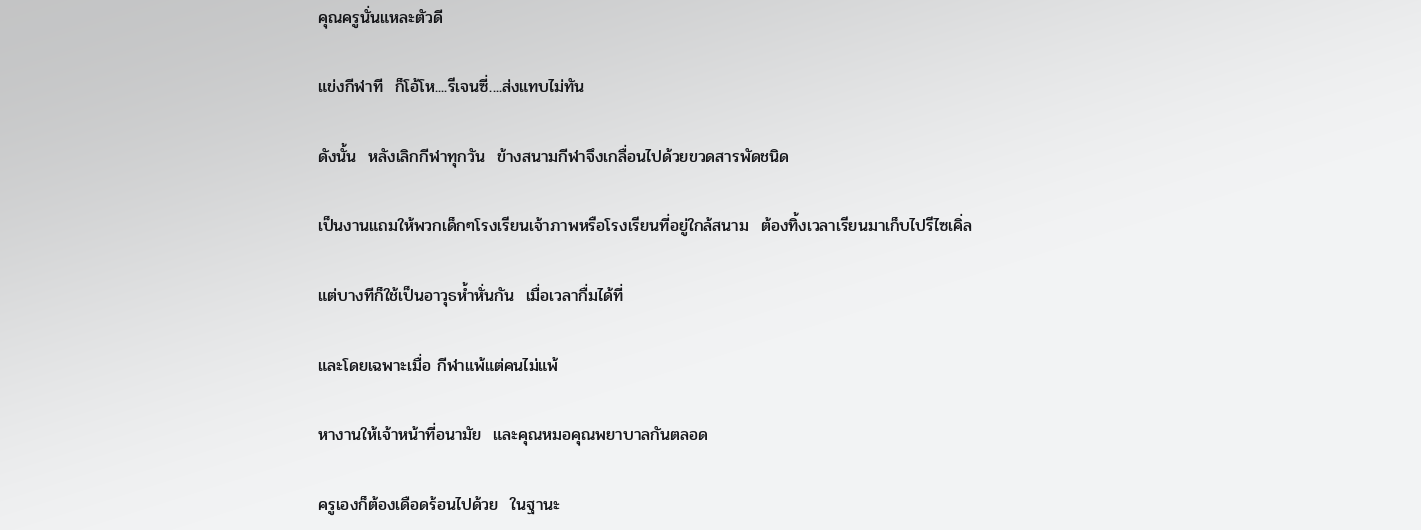คุณครูนั่นแหละตัวดี

แข่งกีฬาที  ก็โอ้โห....รีเจนซี่....ส่งแทบไม่ทัน

ดังนั้น  หลังเลิกกีฬาทุกวัน  ข้างสนามกีฬาจึงเกลื่อนไปด้วยขวดสารพัดชนิด

เป็นงานแถมให้พวกเด็กๆโรงเรียนเจ้าภาพหรือโรงเรียนที่อยู่ใกล้สนาม  ต้องทิ้งเวลาเรียนมาเก็บไปรีไซเคิ่ล

แต่บางทีก็ใช้เป็นอาวุธห้ำหั่นกัน  เมื่อเวลากื่มได้ที่

และโดยเฉพาะเมื่อ กีฬาแพ้แต่คนไม่แพ้

หางานให้เจ้าหน้าที่อนามัย  และคุณหมอคุณพยาบาลกันตลอด

ครูเองก็ต้องเดือดร้อนไปด้วย  ในฐานะ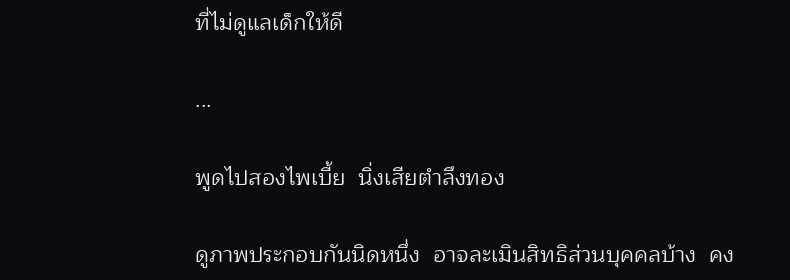ที่ไม่ดูแลเด็กให้ดี

...

พูดไปสองไพเบี้ย  นิ่งเสียตำลึงทอง

ดูภาพประกอบกันนิดหนึ่ง  อาจละเมินสิทธิส่วนบุคคลบ้าง  คง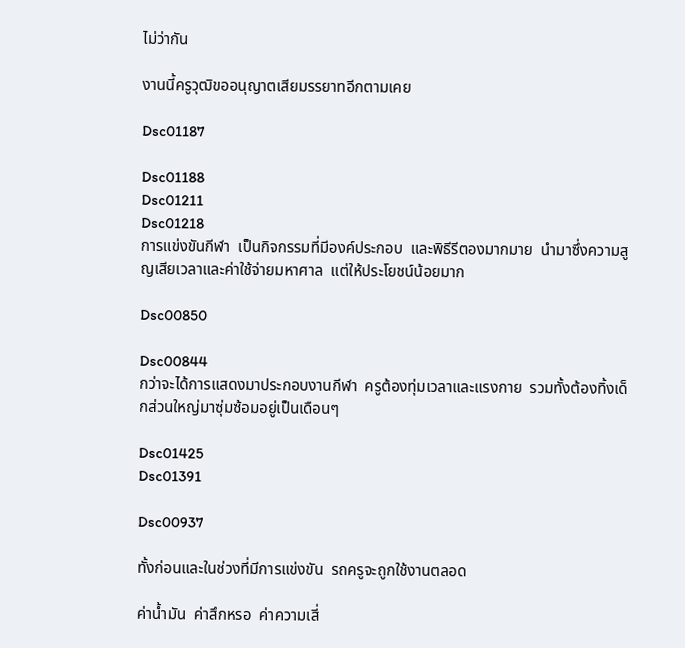ไม่ว่ากัน

งานนี้ครูวุฒิขออนุญาตเสียมรรยาทอีกตามเคย

Dsc01187

Dsc01188
Dsc01211
Dsc01218
การแข่งขันกีฬา  เป็นกิจกรรมที่มีองค์ประกอบ  และพิธีรีตองมากมาย  นำมาซึ่งความสูญเสียเวลาและค่าใช้จ่ายมหาศาล  แต่ให้ประโยชน์น้อยมาก

Dsc00850

Dsc00844
กว่าจะได้การแสดงมาประกอบงานกีฬา  ครูต้องทุ่มเวลาและแรงกาย  รวมทั้งต้องทิ้งเด็กส่วนใหญ่มาซุ่มซ้อมอยู่เป็นเดือนๆ

Dsc01425
Dsc01391

Dsc00937

ทั้งก่อนและในช่วงที่มีการแข่งขัน  รถครูจะถูกใช้งานตลอด

ค่าน้ำมัน  ค่าสึกหรอ  ค่าความเสี่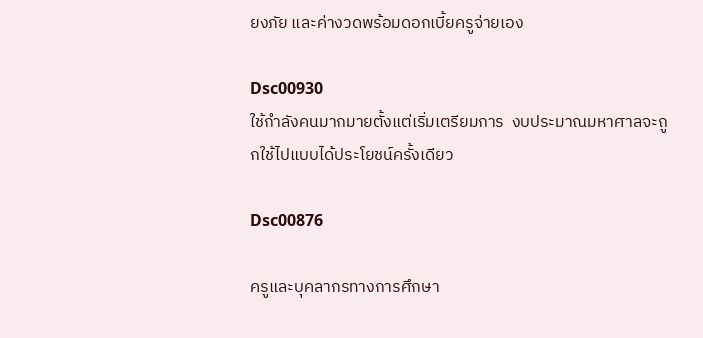ยงภัย และค่างวดพร้อมดอกเบี้ยครูจ่ายเอง

Dsc00930
ใช้กำลังคนมากมายตั้งแต่เริ่มเตรียมการ  งบประมาณมหาศาลจะถูกใช้ไปแบบได้ประโยชน์ครั้งเดียว

Dsc00876

ครูและบุคลากรทางการศึกษา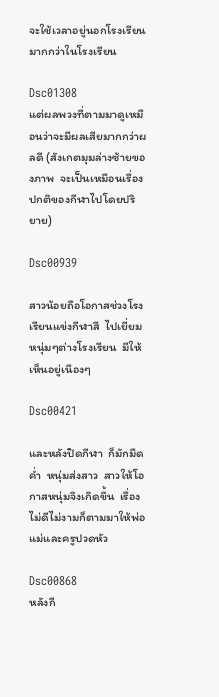จะใช้เวลาอยู่นอกโรงเรียนมากกว่าในโรงเรียน

Dsc01308
แต่ผลพวงที่ตามมาดูเหมือนว่าจะมีผลเสียมากกว่าผลดี (สังเกตมุมล่างซ้ายของภาพ  จะเป็นเหมือนเรื่องปกติของกีฬาไปโดยปริยาย)

Dsc00939

สาวน้อยถือโอกาสช่วงโรงเรียนแข่งกีฬาสี  ไปเยี่ยมหนุ่มๆต่างโรงเรียน  มีให้เห็นอยู่เนืองๆ

Dsc00421

และหลังปิดกีฬา  ก็มักมืดค่ำ  หนุ่มส่งสาว  สาวให้โอกาสหนุ่มจึงเกิดขึ้น  เรื่องไม่ดีไม่งามก็ตามมาให้พ่อแม่และครูปวดหัว

Dsc00868
หลังกี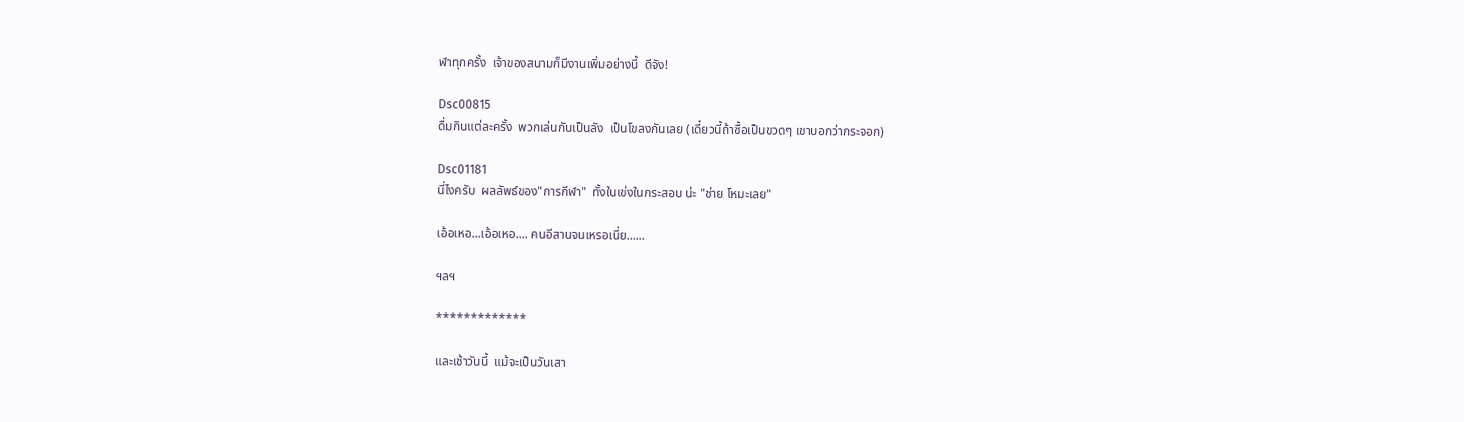ฬาทุกครั้ง  เจ้าของสนามก็มีงานเพิ่มอย่างนี้  ดีจัง!

Dsc00815
ดื่มกินแต่ละครั้ง  พวกเล่นกันเป็นลัง  เป็นโขลงกันเลย (เดี๋ยวนี้ถ้าซื้อเป็นขวดๆ เขาบอกว่ากระจอก)

Dsc01181
นี่ไงครับ  ผลลัพธ์ของ"การกีฬา"  ทั้งในเข่งในกระสอบ น่ะ "ช่าย โหมะเลย"

เอ้อเหอ...เอ้อเหอ.... คนอีสานจนเหรอเนี่ย......

ฯลฯ

*************

และเช้าวันนี้  แม้จะเป็นวันเสา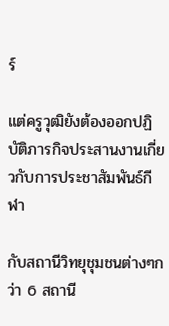ร์

แต่ครูวุฒิยังต้องออกปฏิบัติภารกิจประสานงานเกี่ยวกับการประชาสัมพันธ์กีฬา

กับสถานีวิทยุชุมชนต่างๆกว่า 6 สถานี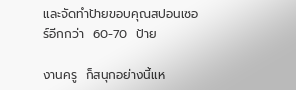และจัดทำป้ายขอบคุณสปอนเซอร์อีกกว่า  60-70  ป้าย

งานครู  ก็สนุกอย่างนี้แห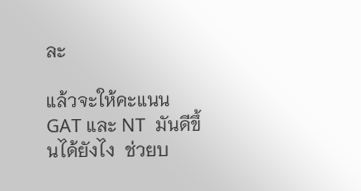ละ

แล้วจะให้คะแนน GAT และ NT  มันดีขึ้นได้ยังไง  ช่วยบ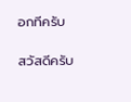อกทีครับ

สวัสดีครับ